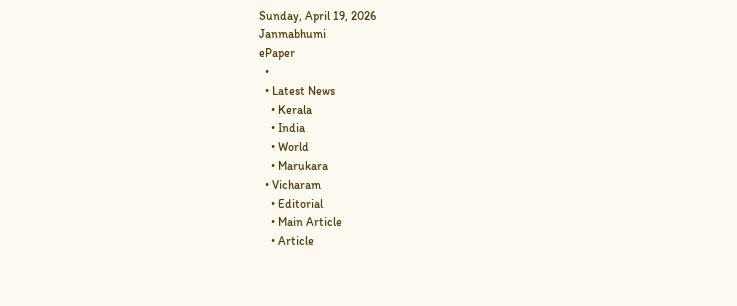Sunday, April 19, 2026
Janmabhumi
ePaper
  •
  • Latest News
    • Kerala
    • India
    • World
    • Marukara
  • Vicharam
    • Editorial
    • Main Article
    • Article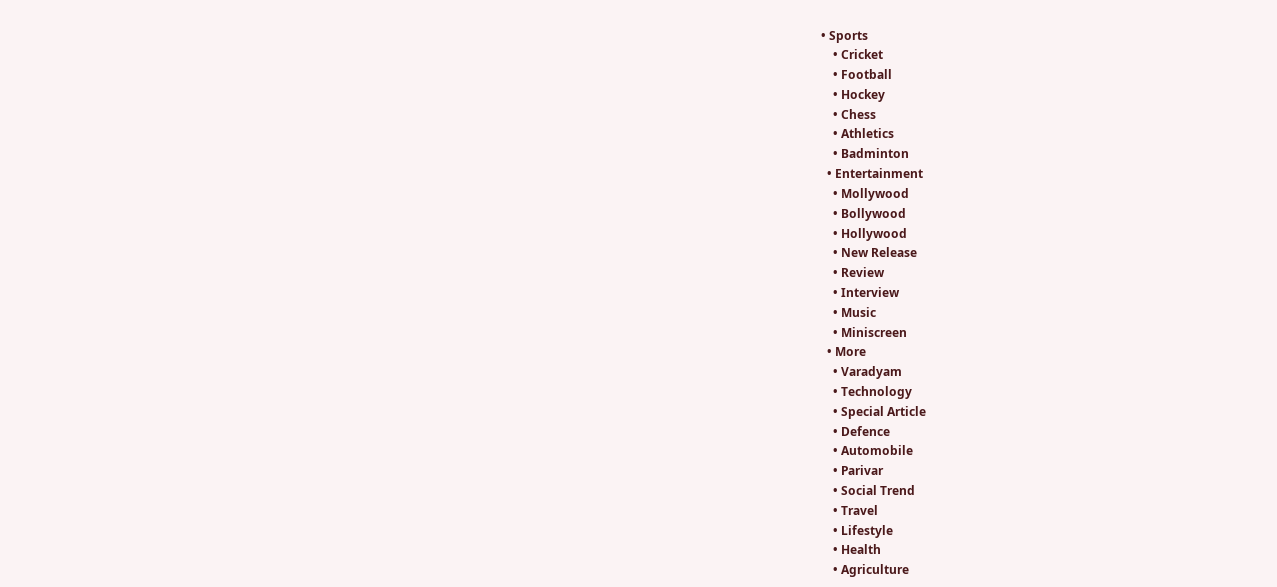• Sports
    • Cricket
    • Football
    • Hockey
    • Chess
    • Athletics
    • Badminton
  • Entertainment
    • Mollywood
    • Bollywood
    • Hollywood
    • New Release
    • Review
    • Interview
    • Music
    • Miniscreen
  • More
    • Varadyam
    • Technology
    • Special Article
    • Defence
    • Automobile
    • Parivar
    • Social Trend
    • Travel
    • Lifestyle
    • Health
    • Agriculture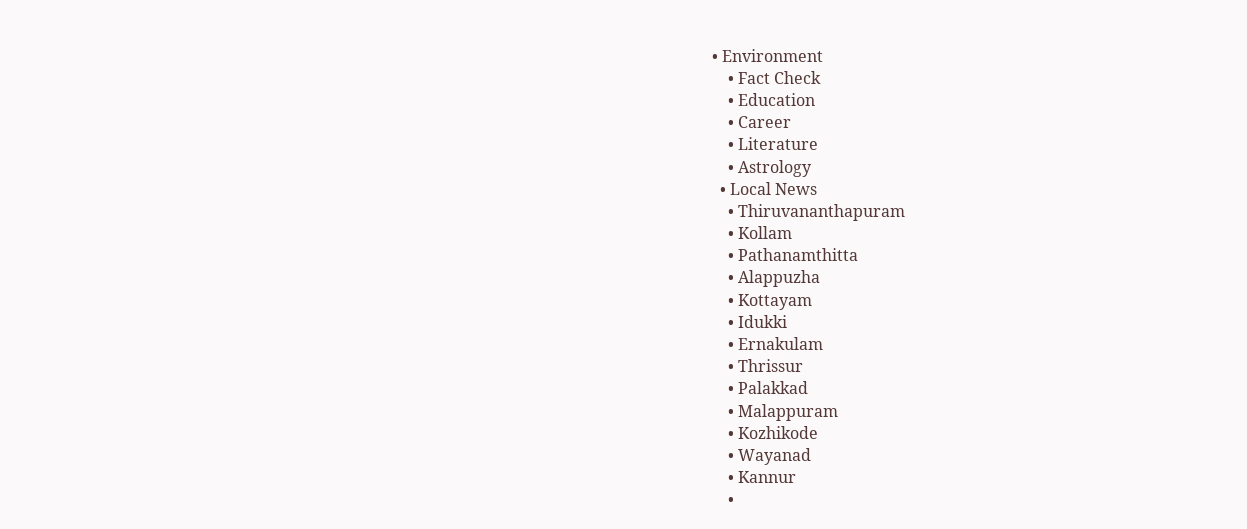• Environment
    • Fact Check
    • Education
    • Career
    • Literature
    • Astrology
  • Local News
    • Thiruvananthapuram
    • Kollam
    • Pathanamthitta
    • Alappuzha
    • Kottayam
    • Idukki
    • Ernakulam
    • Thrissur
    • Palakkad
    • Malappuram
    • Kozhikode
    • Wayanad
    • Kannur
    •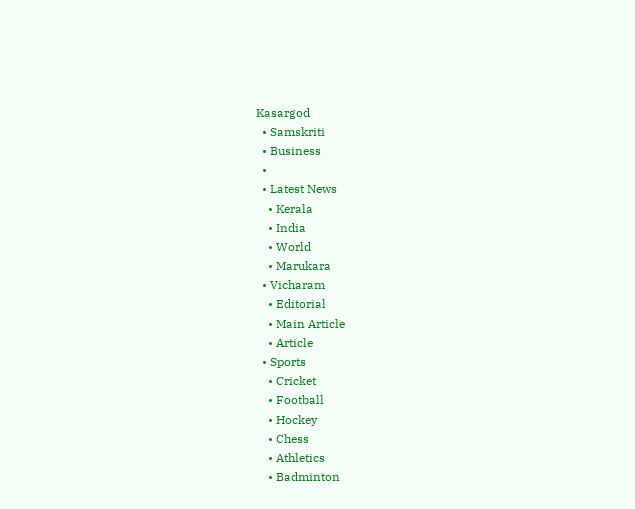Kasargod
  • Samskriti
  • Business
  •
  • Latest News
    • Kerala
    • India
    • World
    • Marukara
  • Vicharam
    • Editorial
    • Main Article
    • Article
  • Sports
    • Cricket
    • Football
    • Hockey
    • Chess
    • Athletics
    • Badminton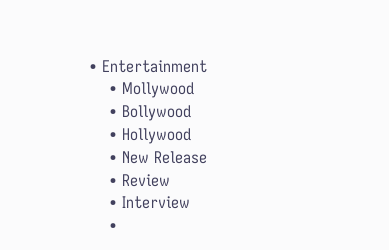• Entertainment
    • Mollywood
    • Bollywood
    • Hollywood
    • New Release
    • Review
    • Interview
    •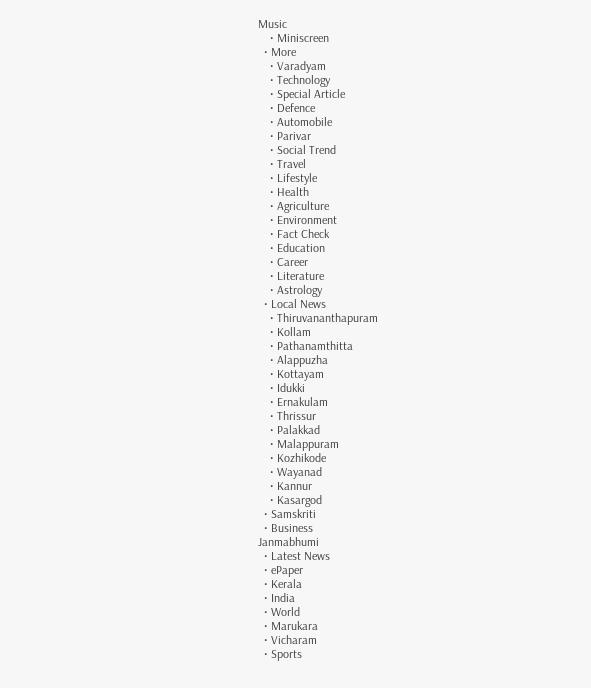Music
    • Miniscreen
  • More
    • Varadyam
    • Technology
    • Special Article
    • Defence
    • Automobile
    • Parivar
    • Social Trend
    • Travel
    • Lifestyle
    • Health
    • Agriculture
    • Environment
    • Fact Check
    • Education
    • Career
    • Literature
    • Astrology
  • Local News
    • Thiruvananthapuram
    • Kollam
    • Pathanamthitta
    • Alappuzha
    • Kottayam
    • Idukki
    • Ernakulam
    • Thrissur
    • Palakkad
    • Malappuram
    • Kozhikode
    • Wayanad
    • Kannur
    • Kasargod
  • Samskriti
  • Business
Janmabhumi
  • Latest News
  • ePaper
  • Kerala
  • India
  • World
  • Marukara
  • Vicharam
  • Sports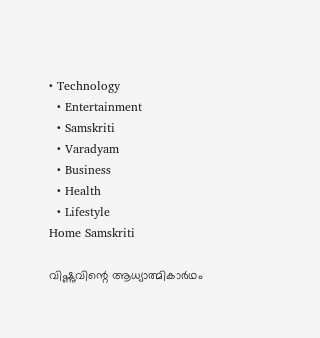• Technology
  • Entertainment
  • Samskriti
  • Varadyam
  • Business
  • Health
  • Lifestyle
Home Samskriti

വിഷ്ണുവിന്റെ ആധ്യാത്മികാര്‍ഥം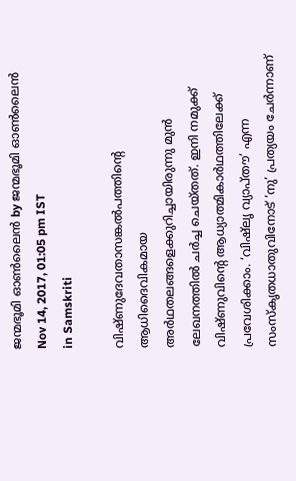ജന്മഭൂമി ഓണ്‍ലൈന്‍ by ജന്മഭൂമി ഓണ്‍ലൈന്‍
Nov 14, 2017, 01:05 pm IST
in Samskriti

വിഷ്ണുദേവതാസങ്കല്‍പത്തിന്റെ ആധിദൈവികമായ അര്‍ഥതലങ്ങളെക്കുറിച്ചായിരുന്നു മുന്‍ ലേഖനത്തില്‍ ചര്‍ച്ച ചെയ്തത്. ഇനി നമുക്ക് വിഷ്ണുവിന്റെ ആധ്യാത്മികാര്‍ഥത്തിലേക്ക് പ്രവേശിക്കാം. ‘വിഷ്‌ലൃ വ്യാപ്തൗ’ എന്ന സംസ്‌കൃതധാതുവിനോട് ‘നു’ പ്രത്യയം ചേര്‍ന്നാണ്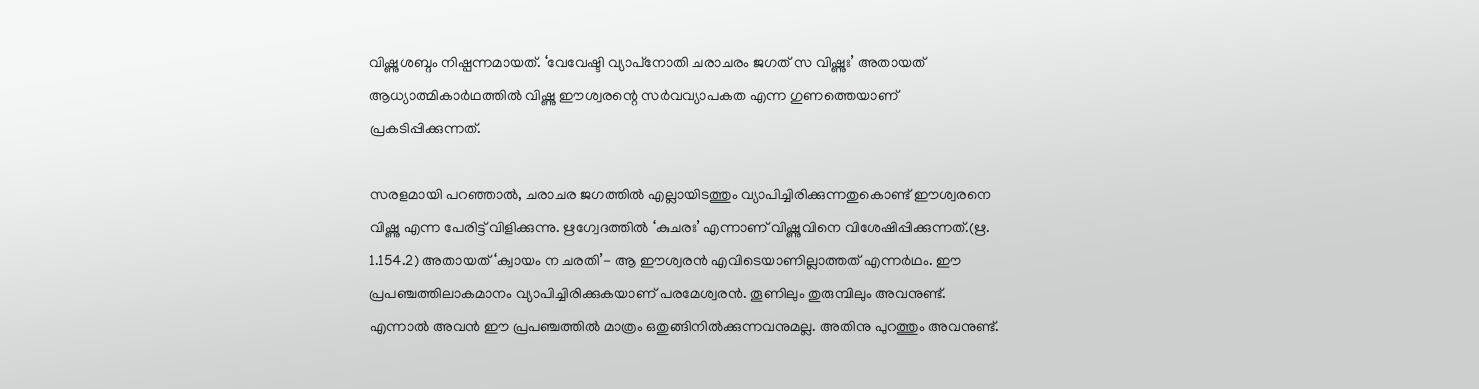വിഷ്ണുശബ്ദം നിഷ്പന്നമായത്. ‘വേവേഷ്ടി വ്യാപ്‌നോതി ചരാചരം ജഗത് സ വിഷ്ണുഃ’ അതായത് ആധ്യാത്മികാര്‍ഥത്തില്‍ വിഷ്ണു ഈശ്വരന്റെ സര്‍വവ്യാപകത എന്ന ഗുണത്തെയാണ് പ്രകടിപ്പിക്കുന്നത്.

സരളമായി പറഞ്ഞാല്‍, ചരാചര ജഗത്തില്‍ എല്ലായിടത്തും വ്യാപിച്ചിരിക്കുന്നതുകൊണ്ട് ഈശ്വരനെ വിഷ്ണു എന്ന പേരിട്ട് വിളിക്കുന്നു. ഋഗ്വേദത്തില്‍ ‘കുചരഃ’ എന്നാണ് വിഷ്ണുവിനെ വിശേഷിപ്പിക്കുന്നത്.(ഋ. 1.154.2) അതായത് ‘ക്വായം ന ചരതി’- ആ ഈശ്വരന്‍ എവിടെയാണില്ലാത്തത് എന്നര്‍ഥം. ഈ പ്രപഞ്ചത്തിലാകമാനം വ്യാപിച്ചിരിക്കുകയാണ് പരമേശ്വരന്‍. തൂണിലും തുരുമ്പിലും അവനുണ്ട്. എന്നാല്‍ അവന്‍ ഈ പ്രപഞ്ചത്തില്‍ മാത്രം ഒതുങ്ങിനില്‍ക്കുന്നവനുമല്ല. അതിനു പുറത്തും അവനുണ്ട്.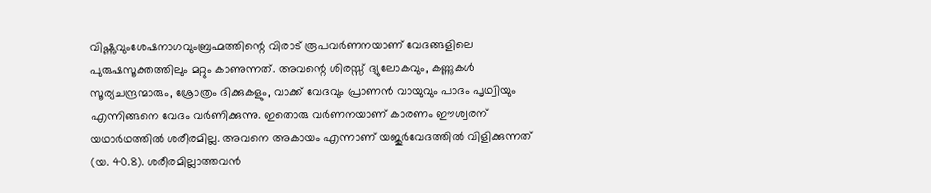വിഷ്ണുവുംശേഷനാഗവുംബ്രഹ്മത്തിന്റെ വിരാട് രൂപവര്‍ണനയാണ് വേദങ്ങളിലെ പുരുഷസൂക്തത്തിലും മറ്റും കാണുന്നത്. അവന്റെ ശിരസ്സ് ദ്യുലോകവും, കണ്ണുകള്‍ സൂര്യചന്ദ്രന്മാരും, ശ്രോത്രം ദിക്കുകളും, വാക്ക് വേദവും പ്രാണന്‍ വായുവും പാദം പൃഥ്വിയും എന്നിങ്ങനെ വേദം വര്‍ണിക്കുന്നു. ഇതൊരു വര്‍ണനയാണ് കാരണം ഈശ്വരന് യഥാര്‍ഥത്തില്‍ ശരീരമില്ല. അവനെ അകായം എന്നാണ് യജുര്‍വേദത്തില്‍ വിളിക്കുന്നത് (യ. 40.8). ശരീരമില്ലാത്തവന്‍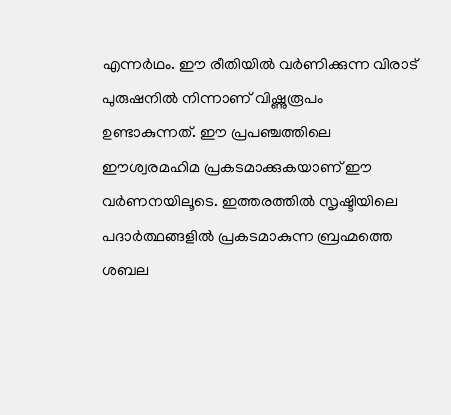എന്നര്‍ഥം. ഈ രീതിയില്‍ വര്‍ണിക്കുന്ന വിരാട് പുരുഷനില്‍ നിന്നാണ് വിഷ്ണുരൂപം ഉണ്ടാകുന്നത്. ഈ പ്രപഞ്ചത്തിലെ ഈശ്വരമഹിമ പ്രകടമാക്കുകയാണ് ഈ വര്‍ണനയിലൂടെ. ഇത്തരത്തില്‍ സൃഷ്ടിയിലെ പദാര്‍ത്ഥങ്ങളില്‍ പ്രകടമാകുന്ന ബ്രഹ്മത്തെ ശബല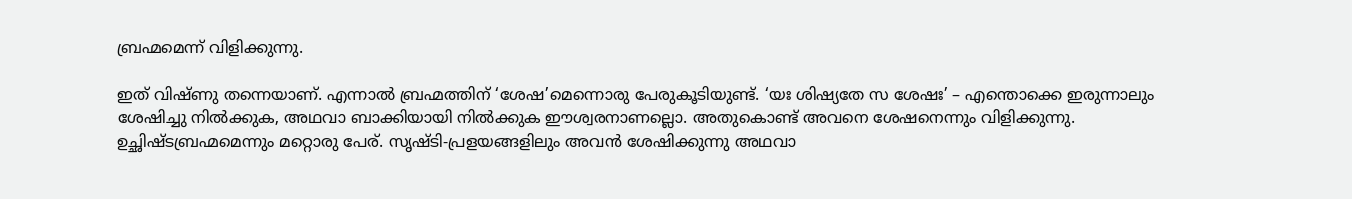ബ്രഹ്മമെന്ന് വിളിക്കുന്നു.

ഇത് വിഷ്ണു തന്നെയാണ്. എന്നാല്‍ ബ്രഹ്മത്തിന് ‘ശേഷ’മെന്നൊരു പേരുകൂടിയുണ്ട്. ‘യഃ ശിഷ്യതേ സ ശേഷഃ’ – എന്തൊക്കെ ഇരുന്നാലും ശേഷിച്ചു നില്‍ക്കുക, അഥവാ ബാക്കിയായി നില്‍ക്കുക ഈശ്വരനാണല്ലൊ. അതുകൊണ്ട് അവനെ ശേഷനെന്നും വിളിക്കുന്നു. ഉച്ഛിഷ്ടബ്രഹ്മമെന്നും മറ്റൊരു പേര്. സൃഷ്ടി-പ്രളയങ്ങളിലും അവന്‍ ശേഷിക്കുന്നു അഥവാ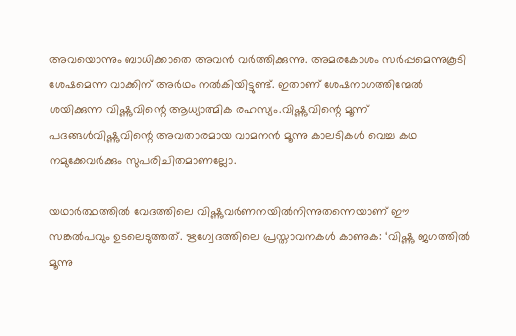അവയൊന്നും ബാധിക്കാതെ അവന്‍ വര്‍ത്തിക്കുന്നു. അമരകോശം സര്‍പ്പമെന്നുകൂടി ശേഷമെന്ന വാക്കിന് അര്‍ഥം നല്‍കിയിട്ടുണ്ട്. ഇതാണ് ശേഷനാഗത്തിന്മേല്‍ ശയിക്കുന്ന വിഷ്ണുവിന്റെ ആധ്യാത്മിക രഹസ്യം.വിഷ്ണുവിന്റെ മൂന്ന് പദങ്ങള്‍വിഷ്ണുവിന്റെ അവതാരമായ വാമനന്‍ മൂന്നു കാലടികള്‍ വെച്ച കഥ നമുക്കേവര്‍ക്കും സുപരിചിതമാണല്ലോ.

യഥാര്‍ത്ഥത്തില്‍ വേദത്തിലെ വിഷ്ണുവര്‍ണനയില്‍നിന്നുതന്നെയാണ് ഈ സങ്കല്‍പവും ഉടലെടുത്തത്. ഋഗ്വേദത്തിലെ പ്രസ്താവനകള്‍ കാണുക: ‘വിഷ്ണു ജഗത്തില്‍ മൂന്നു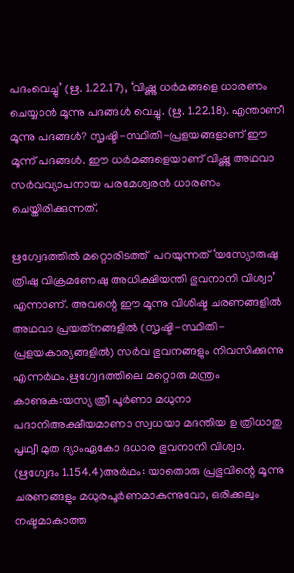പദംവെച്ചു’ (ഋ. 1.22.17), ‘വിഷ്ണു ധര്‍മങ്ങളെ ധാരണം ചെയ്യാന്‍ മൂന്നു പദങ്ങള്‍ വെച്ചു. (ഋ. 1.22.18). എന്താണീ മൂന്നു പദങ്ങള്‍? സൃഷ്ടി-സ്ഥിതി-പ്രളയങ്ങളാണ് ഈ മൂന്ന് പദങ്ങള്‍. ഈ ധര്‍മങ്ങളെയാണ് വിഷ്ണു അഥവാ സര്‍വവ്യാപനായ പരമേശ്വരന്‍ ധാരണം ചെയ്തിരിക്കുന്നത്.

ഋഗ്വേദത്തില്‍ മറ്റൊരിടത്ത്  പറയുന്നത് ‘യസ്യോരുഷു ത്രിഷു വിക്രമണേഷു അധിക്ഷിയന്തി ഭുവനാനി വിശ്വാ’ എന്നാണ്. അവന്റെ ഈ മൂന്നു വിശിഷ്ട ചരണങ്ങളില്‍ അഥവാ പ്രയത്‌നങ്ങളില്‍ (സൃഷ്ടി-സ്ഥിതി-പ്രളയകാര്യങ്ങളില്‍) സര്‍വ ഭുവനങ്ങളും നിവസിക്കുന്നു എന്നര്‍ഥം.ഋഗ്വേദത്തിലെ മറ്റൊരു മന്ത്രം കാണുക:യസ്യ ത്രീ പൂര്‍ണാ മധുനാ പദാനിഅക്ഷീയമാണാ സ്വധയാ മദന്തിയ ഉ ത്രിധാതു പൃഥ്വീ മുത ദ്യാംഏകോ ദധാര ഭുവനാനി വിശ്വാ. (ഋഗ്വേദം 1.154.4)അര്‍ഥം: യാതൊരു പ്രഭുവിന്റെ മൂന്നു ചരണങ്ങളും മധുരപൂര്‍ണമാകുന്നുവോ, ഒരിക്കലും നഷ്ടമാകാത്ത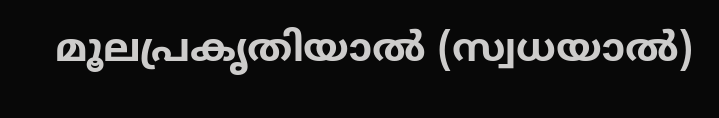മൂലപ്രകൃതിയാല്‍ (സ്വധയാല്‍)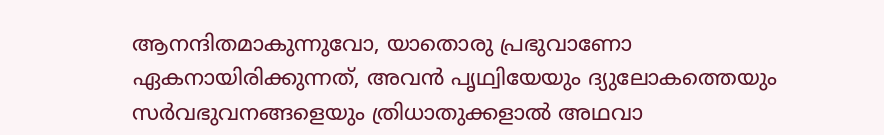ആനന്ദിതമാകുന്നുവോ, യാതൊരു പ്രഭുവാണോ ഏകനായിരിക്കുന്നത്, അവന്‍ പൃഥ്വിയേയും ദ്യുലോകത്തെയും സര്‍വഭുവനങ്ങളെയും ത്രിധാതുക്കളാല്‍ അഥവാ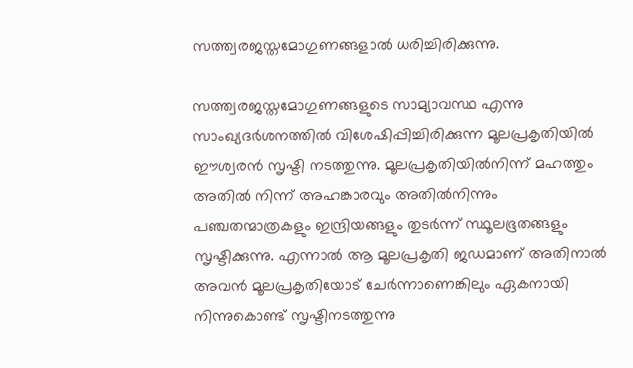സത്ത്വരജസ്തമോഗുണങ്ങളാല്‍ ധരിച്ചിരിക്കുന്നു.

സത്ത്വരജസ്തമോഗുണങ്ങളുടെ സാമ്യാവസ്ഥ എന്നു സാംഖ്യദര്‍ശനത്തില്‍ വിശേഷിപ്പിച്ചിരിക്കുന്ന മൂലപ്രകൃതിയില്‍ ഈശ്വരന്‍ സൃഷ്ടി നടത്തുന്നു. മൂലപ്രകൃതിയില്‍നിന്ന് മഹത്തും അതില്‍ നിന്ന് അഹങ്കാരവും അതില്‍നിന്നും പഞ്ചതന്മാത്രകളും ഇന്ദ്രിയങ്ങളും തുടര്‍ന്ന് സ്ഥൂലഭൂതങ്ങളും സൃഷ്ടിക്കുന്നു. എന്നാല്‍ ആ മൂലപ്രകൃതി ജഡമാണ് അതിനാല്‍ അവന്‍ മൂലപ്രകൃതിയോട് ചേര്‍ന്നാണെങ്കിലും ഏകനായി നിന്നുകൊണ്ട് സൃഷ്ടിനടത്തുന്നു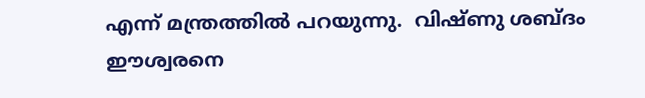എന്ന് മന്ത്രത്തില്‍ പറയുന്നു.  വിഷ്ണു ശബ്ദം ഈശ്വരനെ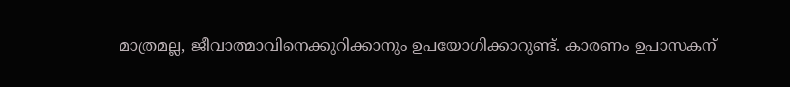മാത്രമല്ല, ജീവാത്മാവിനെക്കുറിക്കാനും ഉപയോഗിക്കാറുണ്ട്. കാരണം ഉപാസകന്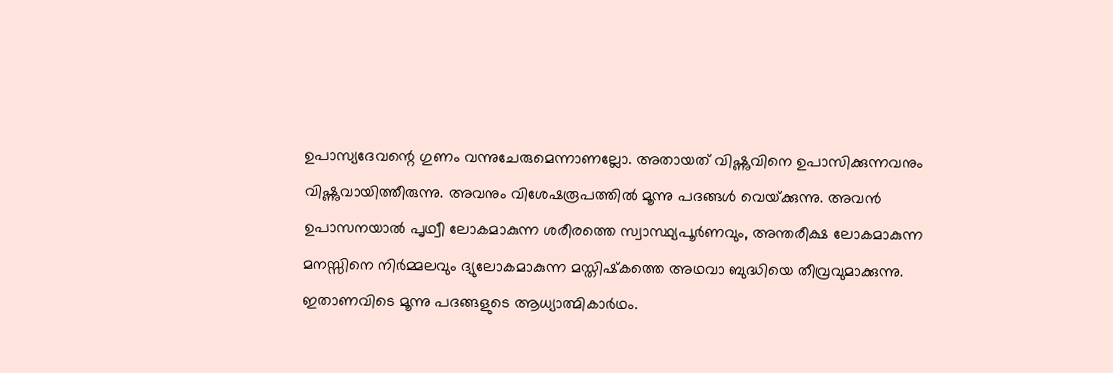ഉപാസ്യദേവന്റെ ഗുണം വന്നുചേരുമെന്നാണല്ലോ. അതായത് വിഷ്ണുവിനെ ഉപാസിക്കുന്നവനും വിഷ്ണുവായിത്തീരുന്നു. അവനും വിശേഷരൂപത്തില്‍ മൂന്നു പദങ്ങള്‍ വെയ്‌ക്കുന്നു. അവന്‍ ഉപാസനയാല്‍ പൃഥ്വീ ലോകമാകുന്ന ശരീരത്തെ സ്വാസ്ഥ്യപൂര്‍ണവും, അന്തരീക്ഷ ലോകമാകുന്ന മനസ്സിനെ നിര്‍മ്മലവും ദ്യുലോകമാകുന്ന മസ്തിഷ്‌കത്തെ അഥവാ ബുദ്ധിയെ തീവ്രവുമാക്കുന്നു. ഇതാണവിടെ മൂന്നു പദങ്ങളുടെ ആധ്യാത്മികാര്‍ഥം.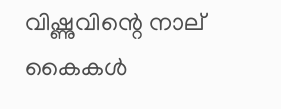വിഷ്ണുവിന്റെ നാല് കൈകള്‍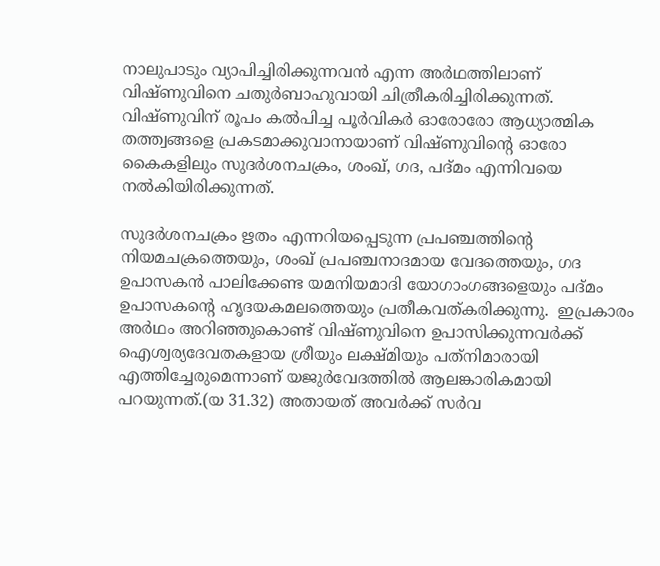നാലുപാടും വ്യാപിച്ചിരിക്കുന്നവന്‍ എന്ന അര്‍ഥത്തിലാണ് വിഷ്ണുവിനെ ചതുര്‍ബാഹുവായി ചിത്രീകരിച്ചിരിക്കുന്നത്. വിഷ്ണുവിന് രൂപം കല്‍പിച്ച പൂര്‍വികര്‍ ഓരോരോ ആധ്യാത്മിക തത്ത്വങ്ങളെ പ്രകടമാക്കുവാനായാണ് വിഷ്ണുവിന്റെ ഓരോ കൈകളിലും സുദര്‍ശനചക്രം, ശംഖ്, ഗദ, പദ്മം എന്നിവയെ നല്‍കിയിരിക്കുന്നത്.

സുദര്‍ശനചക്രം ഋതം എന്നറിയപ്പെടുന്ന പ്രപഞ്ചത്തിന്റെ നിയമചക്രത്തെയും, ശംഖ് പ്രപഞ്ചനാദമായ വേദത്തെയും, ഗദ ഉപാസകന്‍ പാലിക്കേണ്ട യമനിയമാദി യോഗാംഗങ്ങളെയും പദ്മം ഉപാസകന്റെ ഹൃദയകമലത്തെയും പ്രതീകവത്കരിക്കുന്നു.  ഇപ്രകാരം അര്‍ഥം അറിഞ്ഞുകൊണ്ട് വിഷ്ണുവിനെ ഉപാസിക്കുന്നവര്‍ക്ക് ഐശ്വര്യദേവതകളായ ശ്രീയും ലക്ഷ്മിയും പത്‌നിമാരായി എത്തിച്ചേരുമെന്നാണ് യജുര്‍വേദത്തില്‍ ആലങ്കാരികമായി പറയുന്നത്.(യ 31.32) അതായത് അവര്‍ക്ക് സര്‍വ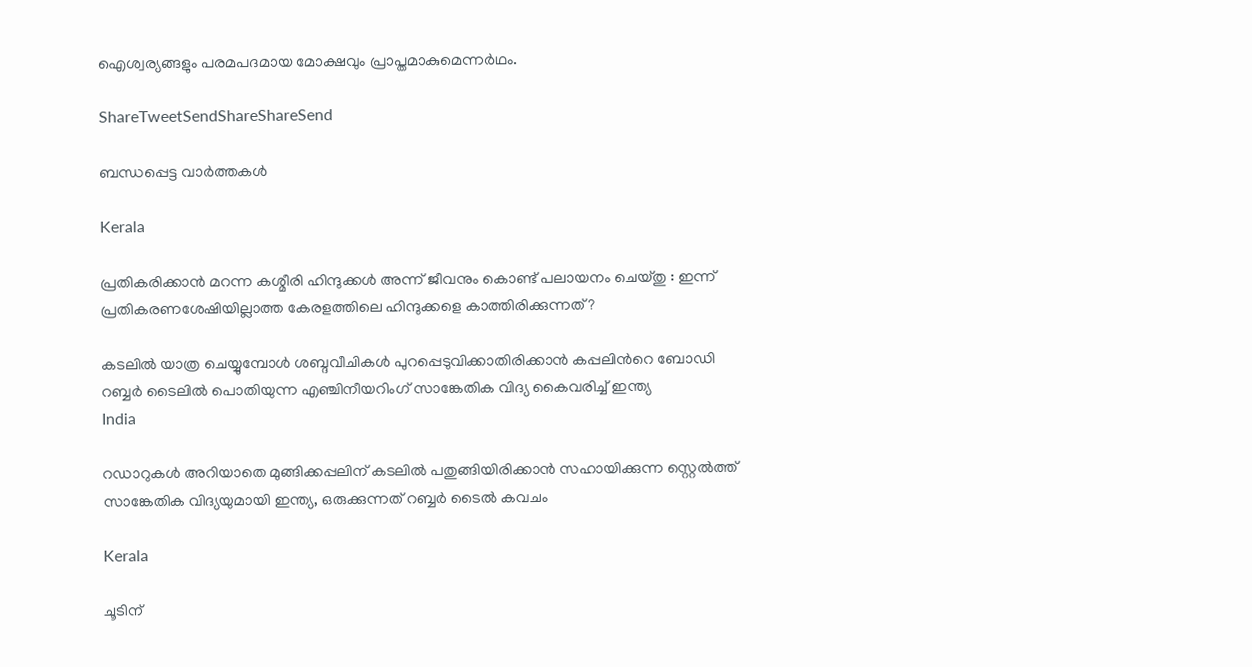ഐശ്വര്യങ്ങളും പരമപദമായ മോക്ഷവും പ്രാപ്തമാകുമെന്നര്‍ഥം.

ShareTweetSendShareShareSend

ബന്ധപ്പെട്ട വാര്‍ത്തകള്‍

Kerala

പ്രതികരിക്കാൻ മറന്ന കശ്മീരി ഹിന്ദുക്കൾ അന്ന് ജീവനും കൊണ്ട് പലായനം ചെയ്തു : ഇന്ന് പ്രതികരണശേഷിയില്ലാത്ത കേരളത്തിലെ ഹിന്ദുക്കളെ കാത്തിരിക്കുന്നത് ?

കടലില്‍ യാത്ര ചെയ്യുമ്പോള്‍ ശബ്ദവീചികള്‍ പുറപ്പെടുവിക്കാതിരിക്കാന്‍ കപ്പലിന്‍റെ ബോഡി റബ്ബര്‍ ടൈലില്‍ പൊതിയുന്ന എഞ്ചിനീയറിംഗ് സാങ്കേതിക വിദ്യ കൈവരിച്ച് ഇന്ത്യ
India

റഡാറുകള്‍ അറിയാതെ മുങ്ങിക്കപ്പലിന് കടലില്‍ പതുങ്ങിയിരിക്കാന്‍ സഹായിക്കുന്ന സ്റ്റെല്‍ത്ത് സാങ്കേതിക വിദ്യയുമായി ഇന്ത്യ, ഒരുക്കുന്നത് റബ്ബര്‍ ടൈല്‍ കവചം

Kerala

ചൂടിന്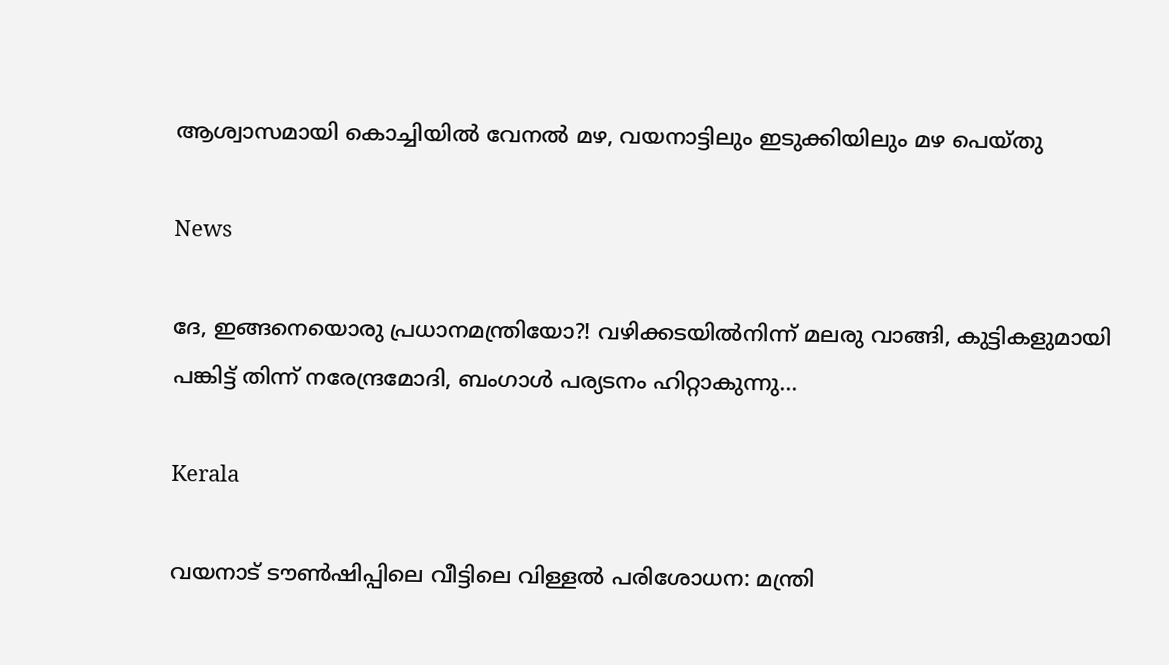ആശ്വാസമായി കൊച്ചിയില്‍ വേനല്‍ മഴ, വയനാട്ടിലും ഇടുക്കിയിലും മഴ പെയ്തു

News

ദേ, ഇങ്ങനെയൊരു പ്രധാനമന്ത്രിയോ?! വഴിക്കടയിൽനിന്ന് മലരു വാങ്ങി, കുട്ടികളുമായി പങ്കിട്ട് തിന്ന് നരേന്ദ്രമോദി, ബംഗാൾ പര്യടനം ഹിറ്റാകുന്നു…

Kerala

വയനാട് ടൗണ്‍ഷിപ്പിലെ വീട്ടിലെ വിള്ളല്‍ പരിശോധന: മന്ത്രി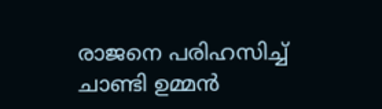രാജനെ പരിഹസിച്ച് ചാണ്ടി ഉമ്മന്‍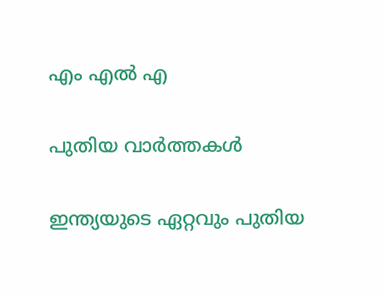എം എല്‍ എ

പുതിയ വാര്‍ത്തകള്‍

ഇന്ത്യയുടെ ഏറ്റവും പുതിയ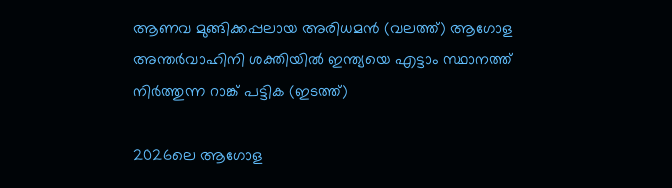ആണവ മുങ്ങിക്കപ്പലായ അരിധമന്‍ (വലത്ത്) ആഗോള അന്തര്‍വാഹിനി ശക്തിയില്‍ ഇന്ത്യയെ എട്ടാം സ്ഥാനത്ത് നിര്‍ത്തുന്ന റാങ്ക് പട്ടിക (ഇടത്ത്)

2026ലെ ആഗോള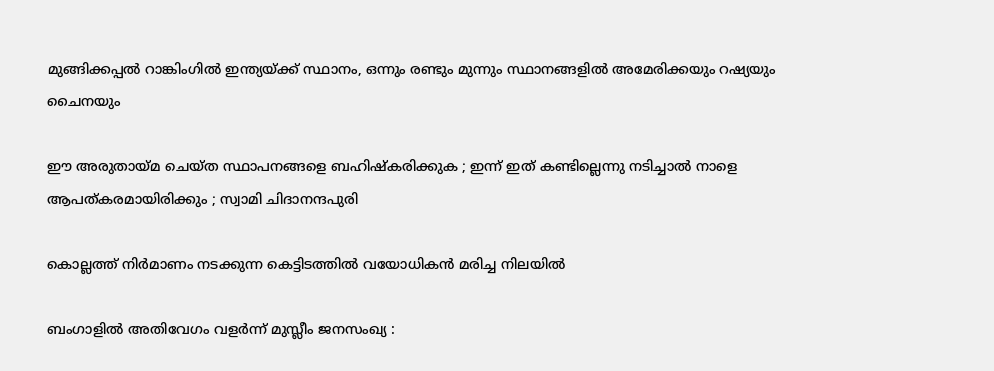മുങ്ങിക്കപ്പല്‍ റാങ്കിംഗില്‍ ഇന്ത്യയ്‌ക്ക് സ്ഥാനം, ഒന്നും രണ്ടും മുന്നും സ്ഥാനങ്ങളില്‍ അമേരിക്കയും റഷ്യയും ചൈനയും

ഈ അരുതായ്‌മ ചെയ്ത സ്ഥാപനങ്ങളെ ബഹിഷ്കരിക്കുക ; ഇന്ന് ഇത് കണ്ടില്ലെന്നു നടിച്ചാൽ നാളെ ആപത്കരമായിരിക്കും ; സ്വാമി ചിദാനന്ദപുരി

കൊല്ലത്ത് നിര്‍മാണം നടക്കുന്ന കെട്ടിടത്തില്‍ വയോധികന്‍ മരിച്ച നിലയില്‍

ബംഗാളിൽ അതിവേഗം വളർന്ന് മുസ്ലീം ജനസംഖ്യ :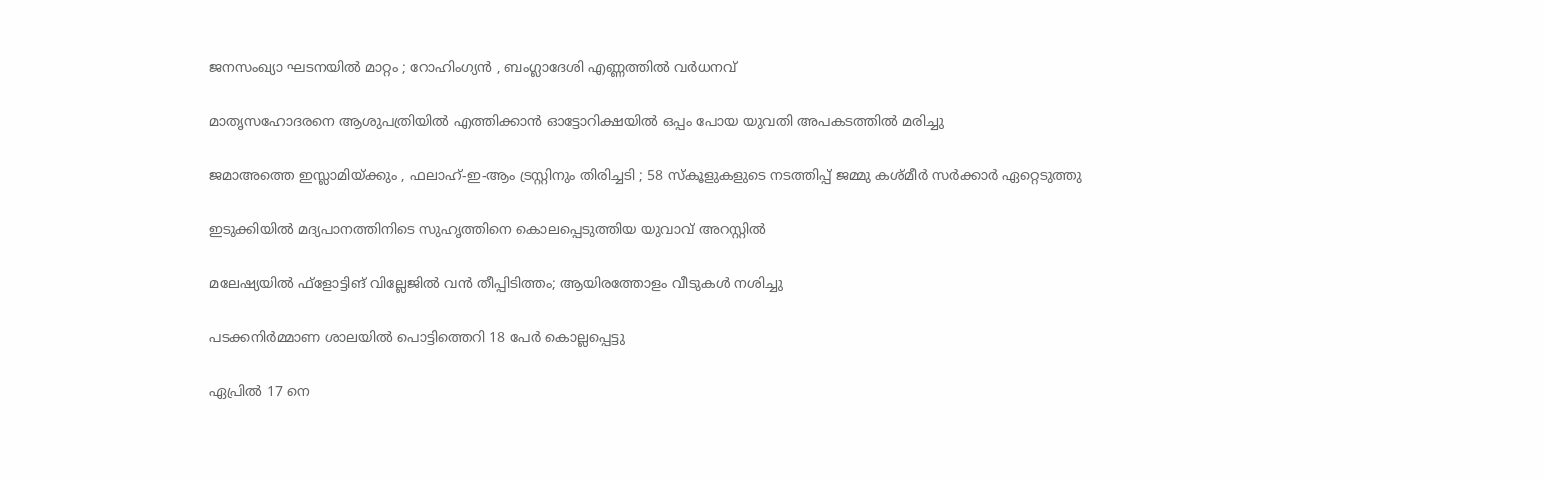ജനസംഖ്യാ ഘടനയിൽ മാറ്റം ; റോഹിംഗ്യൻ , ബംഗ്ലാദേശി എണ്ണത്തിൽ വർധനവ്

മാതൃസഹോദരനെ ആശുപത്രിയില്‍ എത്തിക്കാന്‍ ഓട്ടോറിക്ഷയില്‍ ഒപ്പം പോയ യുവതി അപകടത്തില്‍ മരിച്ചു

ജമാഅത്തെ ഇസ്ലാമിയ്‌ക്കും , ഫലാഹ്-ഇ-ആം ട്രസ്റ്റിനും തിരിച്ചടി ; 58 സ്കൂളുകളുടെ നടത്തിപ്പ് ജമ്മു കശ്മീർ സർക്കാർ ഏറ്റെടുത്തു

ഇടുക്കിയില്‍ മദ്യപാനത്തിനിടെ സുഹൃത്തിനെ കൊലപ്പെടുത്തിയ യുവാവ് അറസ്റ്റില്‍

മലേഷ്യയിൽ ഫ്‌ളോട്ടിങ് വില്ലേജിൽ വൻ തീപ്പിടിത്തം; ആയിരത്തോളം വീടുകൾ നശിച്ചു

പടക്കനിർമ്മാണ ശാലയിൽ പൊട്ടിത്തെറി 18 പേർ കൊല്ലപ്പെട്ടു

ഏപ്രിൽ 17 നെ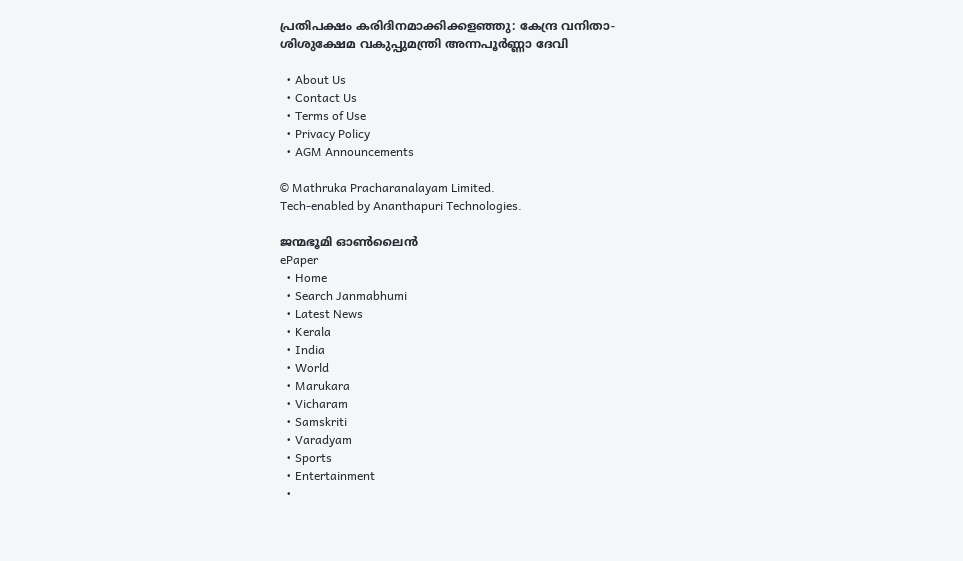പ്രതിപക്ഷം കരിദിനമാക്കിക്കളഞ്ഞു: കേന്ദ്ര വനിതാ- ശിശുക്ഷേമ വകുപ്പുമന്ത്രി അന്നപൂർണ്ണാ ദേവി

  • About Us
  • Contact Us
  • Terms of Use
  • Privacy Policy
  • AGM Announcements

© Mathruka Pracharanalayam Limited.
Tech-enabled by Ananthapuri Technologies.

ജന്മഭൂമി ഓണ്‍ലൈന്‍
ePaper
  • Home
  • Search Janmabhumi
  • Latest News
  • Kerala
  • India
  • World
  • Marukara
  • Vicharam
  • Samskriti
  • Varadyam
  • Sports
  • Entertainment
  •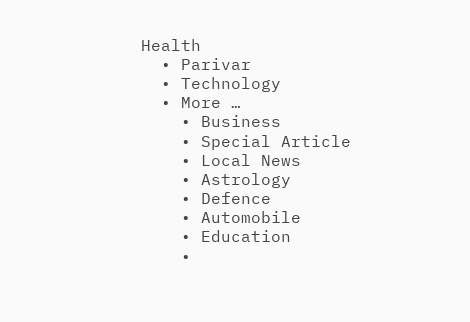Health
  • Parivar
  • Technology
  • More …
    • Business
    • Special Article
    • Local News
    • Astrology
    • Defence
    • Automobile
    • Education
    •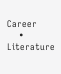Career
    • Literature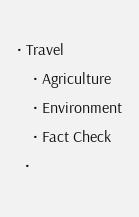• Travel
    • Agriculture
    • Environment
    • Fact Check
  •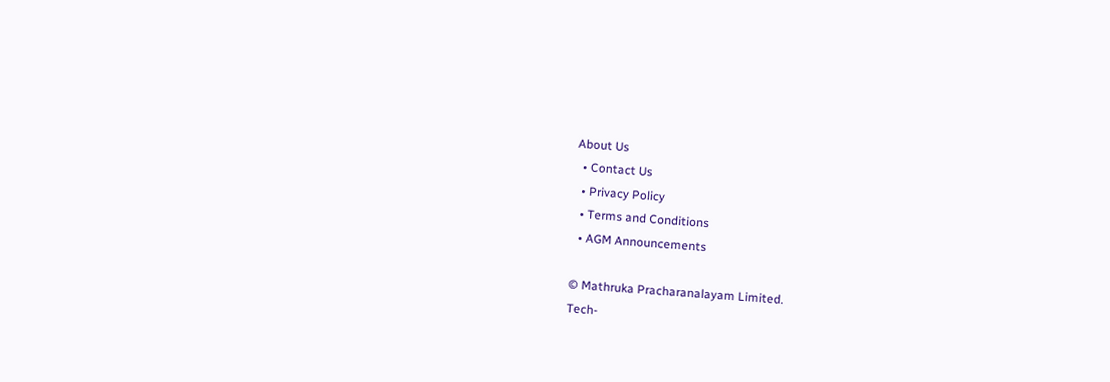About Us
  • Contact Us
  • Privacy Policy
  • Terms and Conditions
  • AGM Announcements

© Mathruka Pracharanalayam Limited.
Tech-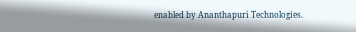enabled by Ananthapuri Technologies.